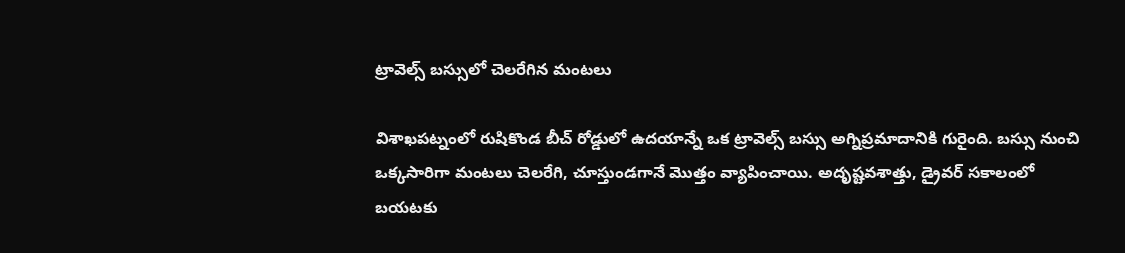ట్రావెల్స్ బస్సులో చెలరేగిన మంటలు

విశాఖపట్నంలో రుషికొండ బీచ్ రోడ్డులో ఉదయాన్నే ఒక ట్రావెల్స్ బస్సు అగ్నిప్రమాదానికి గురైంది. బస్సు నుంచి ఒక్కసారిగా మంటలు చెలరేగి, చూస్తుండగానే మొత్తం వ్యాపించాయి. అదృష్టవశాత్తు, డ్రైవర్ సకాలంలో బయటకు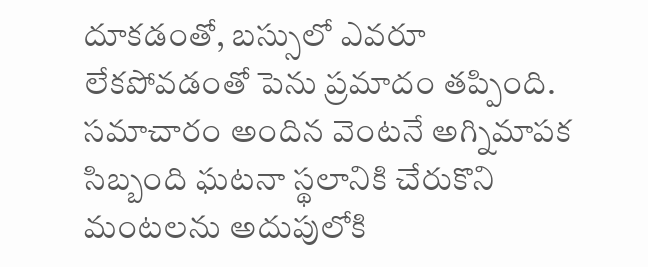దూకడంతో, బస్సులో ఎవరూ లేకపోవడంతో పెను ప్రమాదం తప్పింది. సమాచారం అందిన వెంటనే అగ్నిమాపక సిబ్బంది ఘటనా స్థలానికి చేరుకొని మంటలను అదుపులోకి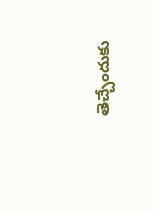తెచ్చేందుకు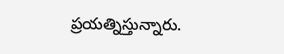ప్రయత్నిస్తున్నారు.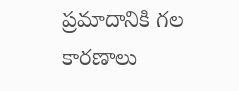ప్రమాదానికి గల కారణాలు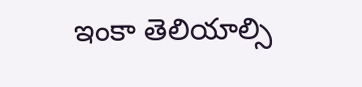ఇంకా తెలియాల్సి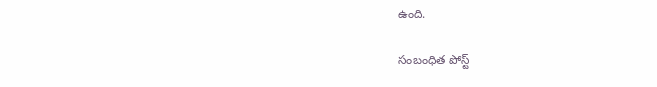ఉంది.

సంబంధిత పోస్ట్